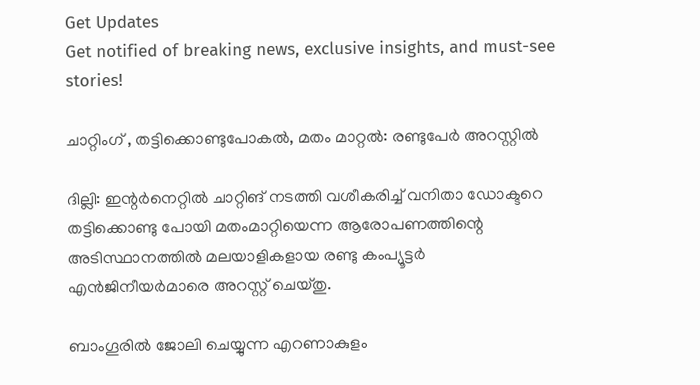Get Updates
Get notified of breaking news, exclusive insights, and must-see stories!

ചാറ്റിംഗ് , തട്ടിക്കൊണ്ടുപോകല്‍, മതം മാറ്റല്‍: രണ്ടുപേര്‍ അറസ്റ്റില്‍

ദില്ലി: ഇന്റര്‍നെറ്റില്‍ ചാറ്റിങ്‌ നടത്തി വശീകരിച്ച് വനിതാ ഡോക്ടറെ തട്ടിക്കൊണ്ടു പോയി മതംമാറ്റിയെന്ന ആരോപണത്തിന്റെ അടിസ്ഥാനത്തില്‍ മലയാളികളായ രണ്ടു കംപ്യൂട്ടര്‍ എന്‍ജിനീയര്‍മാരെ അറസ്റ്റ്‌ ചെയ്‌തു.

ബാംഗൂരില്‍ ജോലി ചെയ്യുന്ന എറണാകുളം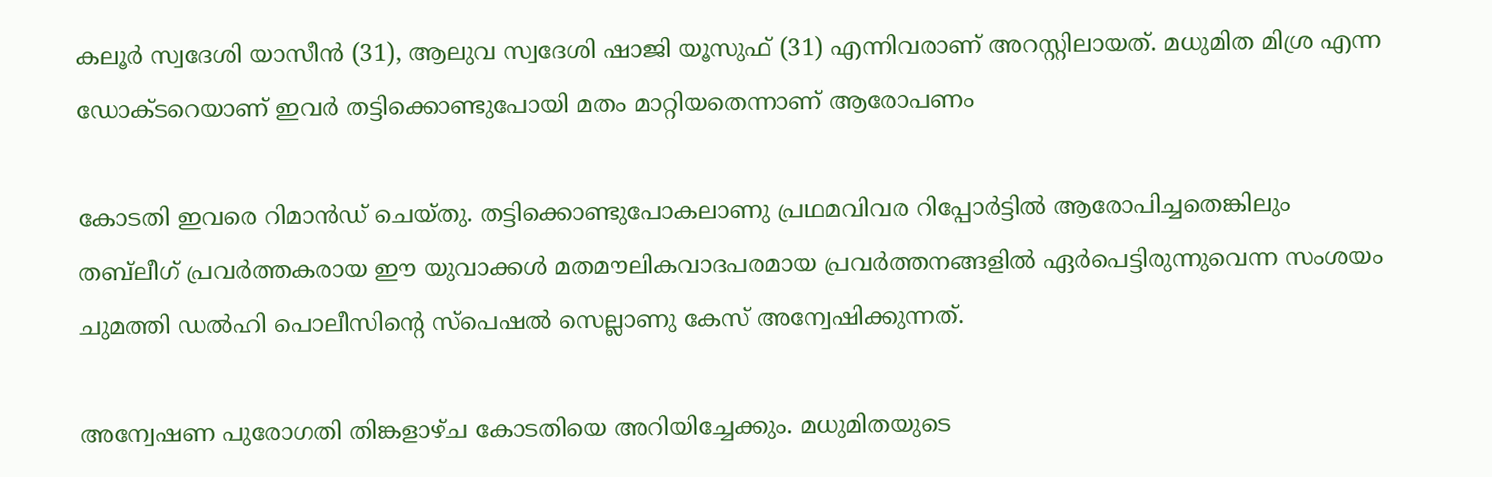കലൂര്‍ സ്വദേശി യാസീന്‍ (31), ആലുവ സ്വദേശി ഷാജി യൂസുഫ്‌ (31) എന്നിവരാണ്‌ അറസ്റ്റിലായത്‌. മധുമിത മിശ്ര എന്ന ഡോക്ടറെയാണ് ഇവര്‍ തട്ടിക്കൊണ്ടുപോയി മതം മാറ്റിയതെന്നാണ് ആരോപണം

കോടതി ഇവരെ റിമാന്‍ഡ്‌ ചെയ്‌തു. തട്ടിക്കൊണ്ടുപോകലാണു പ്രഥമവിവര റിപ്പോര്‍ട്ടില്‍ ആരോപിച്ചതെങ്കിലും തബ്‌ലീഗ്‌ പ്രവര്‍ത്തകരായ ഈ യുവാക്കള്‍ മതമൗലികവാദപരമായ പ്രവര്‍ത്തനങ്ങളില്‍ ഏര്‍പെട്ടിരുന്നുവെന്ന സംശയം ചുമത്തി ഡല്‍ഹി പൊലീസിന്റെ സ്പെഷല്‍ സെല്ലാണു കേസ്‌ അന്വേഷിക്കുന്നത്‌.

അന്വേഷണ പുരോഗതി തിങ്കളാഴ്ച കോടതിയെ അറിയിച്ചേക്കും. മധുമിതയുടെ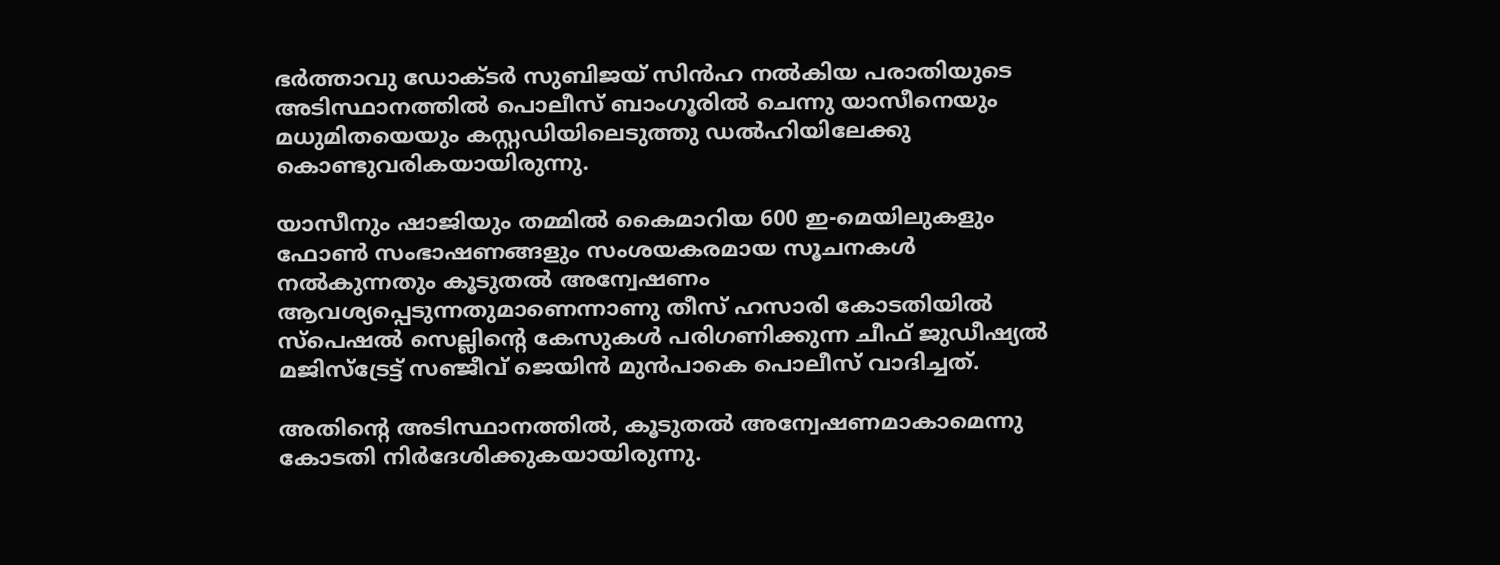ഭര്‍ത്താവു ഡോക്ടര്‍ സുബിജയ്‌ സിന്‍ഹ നല്‍കിയ പരാതിയുടെ അടിസ്ഥാനത്തില്‍ പൊലീസ്‌ ബാംഗൂരില്‍ ചെന്നു യാസീനെയും മധുമിതയെയും കസ്റ്റഡിയിലെടുത്തു ഡല്‍ഹിയിലേക്കു കൊണ്ടുവരികയായിരുന്നു.

യാസീനും ഷാജിയും തമ്മില്‍ കൈമാറിയ 600 ഇ-മെയിലുകളും ഫോണ്‍ സംഭാഷണങ്ങളും സംശയകരമായ സൂചനകള്‍ നല്‍കുന്നതും കൂടുതല്‍ അന്വേഷണം ആവശ്യപ്പെടുന്നതുമാണെന്നാണു തീസ്‌ ഹസാരി കോടതിയില്‍ സ്പെഷല്‍ സെല്ലിന്റെ കേസുകള്‍ പരിഗണിക്കുന്ന ചീഫ്‌ ജുഡീഷ്യല്‍ മജിസ്ട്രേട്ട്‌ സഞ്ജീവ്‌ ജെയിന്‍ മുന്‍പാകെ പൊലീസ്‌ വാദിച്ചത്‌.

അതിന്റെ അടിസ്ഥാനത്തില്‍, കൂടുതല്‍ അന്വേഷണമാകാമെന്നു കോടതി നിര്‍ദേശിക്കുകയായിരുന്നു.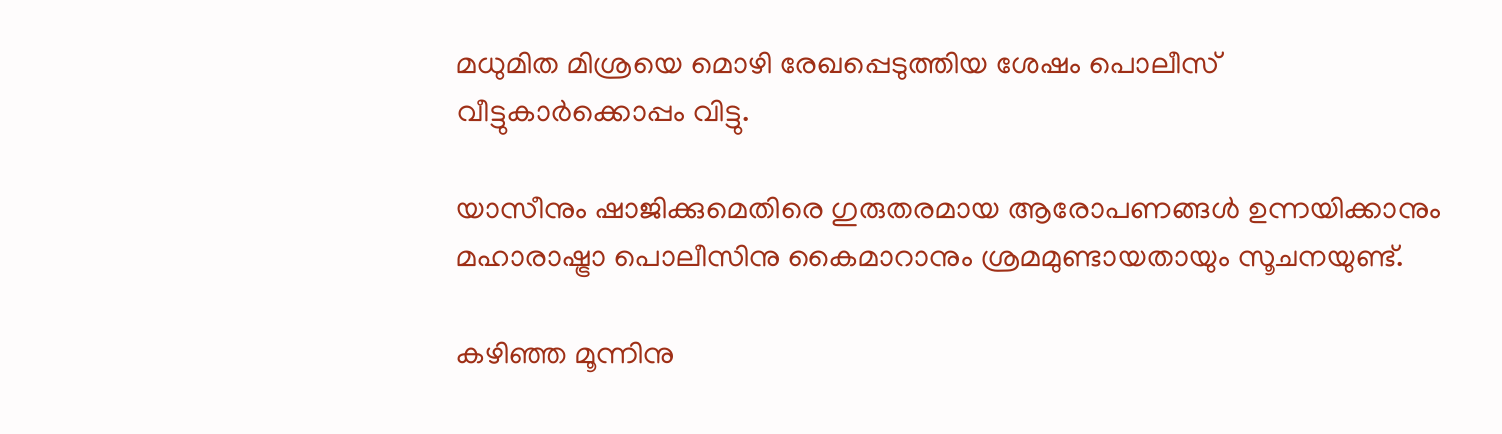മധുമിത മിശ്രയെ മൊഴി രേഖപ്പെടുത്തിയ ശേഷം പൊലീസ്‌ വീട്ടുകാര്‍ക്കൊപ്പം വിട്ടു.

യാസീനും ഷാജിക്കുമെതിരെ ഗുരുതരമായ ആരോപണങ്ങള്‍ ഉന്നയിക്കാനും മഹാരാഷ്ട്രാ പൊലീസിനു കൈമാറാനും ശ്രമമുണ്ടായതായും സൂചനയുണ്ട്‌.

കഴിഞ്ഞ മൂന്നിനു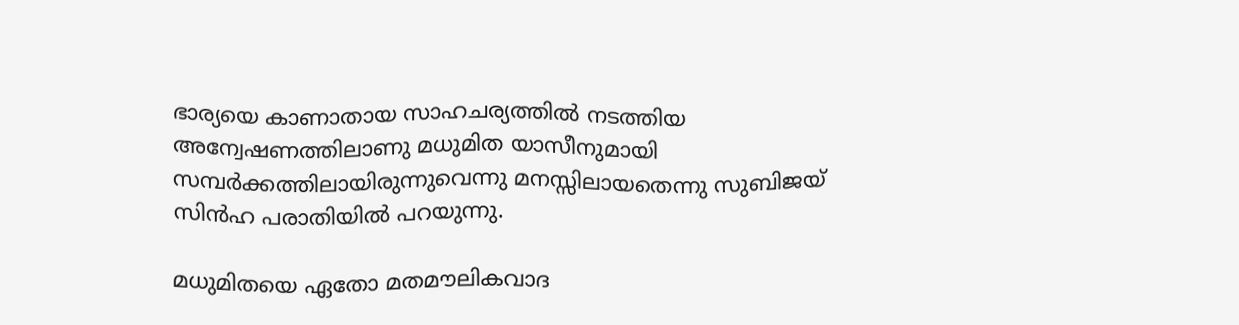ഭാര്യയെ കാണാതായ സാഹചര്യത്തില്‍ നടത്തിയ അന്വേഷണത്തിലാണു മധുമിത യാസീനുമായി സമ്പര്‍ക്കത്തിലായിരുന്നുവെന്നു മനസ്സിലായതെന്നു സുബിജയ്‌ സിന്‍ഹ പരാതിയില്‍ പറയുന്നു.

മധുമിതയെ ഏതോ മതമൗലികവാദ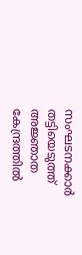സംഘടനക്കാര്‍ തട്ടിയെടുത്ത്‌ അജ്ഞാത കേന്ദ്രത്തില്‍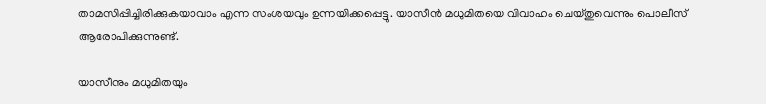താമസിപ്പിച്ചിരിക്കുകയാവാം എന്ന സംശയവും ഉന്നയിക്കപ്പെട്ടു. യാസീന്‍ മധുമിതയെ വിവാഹം ചെയ്‌തുവെന്നും പൊലീസ്‌ ആരോപിക്കുന്നുണ്ട്‌.

യാസീനും മധുമിതയും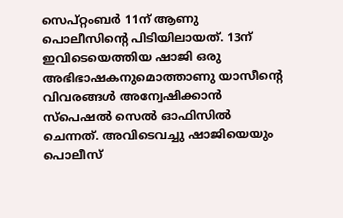സെപ്റ്റംബര്‍ 11ന്‌ ആണു പൊലീസിന്റെ പിടിയിലായത്‌. 13ന്‌ ഇവിടെയെത്തിയ ഷാജി ഒരു അഭിഭാഷകനുമൊത്താണു യാസീന്റെ വിവരങ്ങള്‍ അന്വേഷിക്കാന്‍ സ്പെഷല്‍ സെല്‍ ഓഫിസില്‍ ചെന്നത്‌. അവിടെവച്ചു ഷാജിയെയും പൊലീസ്‌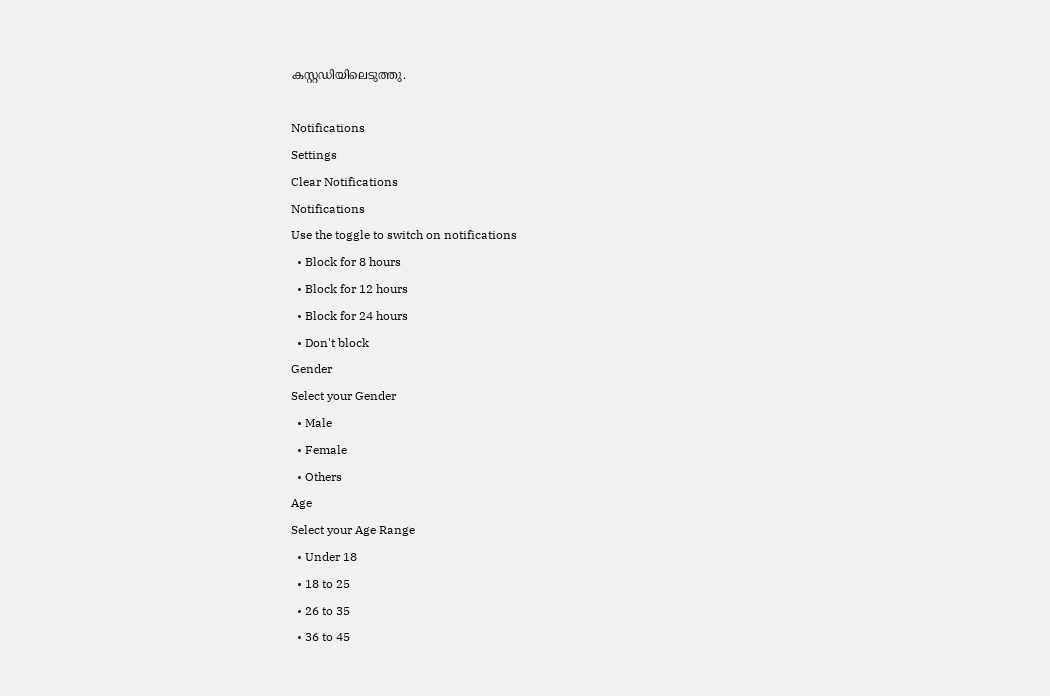കസ്റ്റഡിയിലെടുത്തു.

Notifications
Settings
Clear Notifications
Notifications
Use the toggle to switch on notifications
  • Block for 8 hours
  • Block for 12 hours
  • Block for 24 hours
  • Don't block
Gender
Select your Gender
  • Male
  • Female
  • Others
Age
Select your Age Range
  • Under 18
  • 18 to 25
  • 26 to 35
  • 36 to 45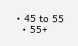• 45 to 55
  • 55+